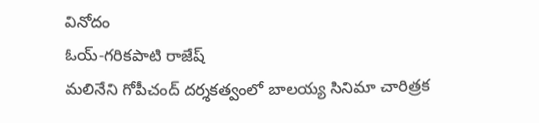వినోదం
ఓయ్-గరికపాటి రాజేష్
మలినేని గోపీచంద్ దర్శకత్వంలో బాలయ్య సినిమా చారిత్రక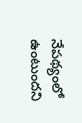నేపథ్యంలో ఉంటుందని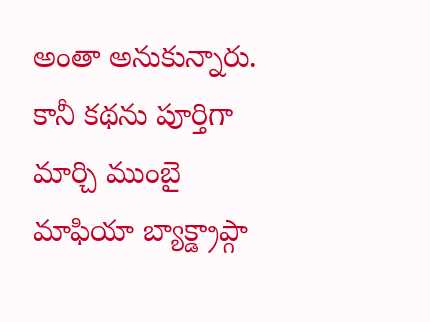అంతా అనుకున్నారు. కానీ కథను పూర్తిగా మార్చి ముంబై మాఫియా బ్యాక్డ్రాప్గా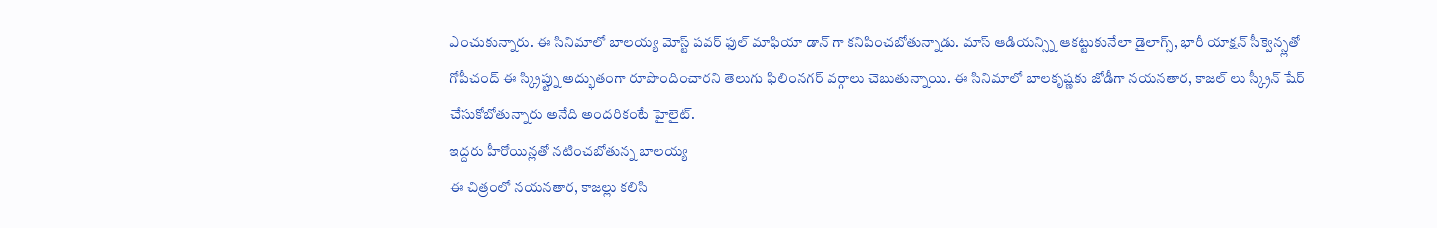ఎంచుకున్నారు. ఈ సినిమాలో బాలయ్య మోస్ట్ పవర్ ఫుల్ మాఫియా డాన్ గా కనిపించబోతున్నాడు. మాస్ ఆడియన్స్ని ఆకట్టుకునేలా డైలాగ్స్, భారీ యాక్షన్ సీక్వెన్స్లతో గోపీచంద్ ఈ స్క్రిప్ట్ను అద్భుతంగా రూపొందించారని తెలుగు ఫిలింనగర్ వర్గాలు చెబుతున్నాయి. ఈ సినిమాలో బాలకృష్ణకు జోడీగా నయనతార, కాజల్ లు స్క్రీన్ షేర్ చేసుకోబోతున్నారు అనేది అందరికంటే హైలైట్.
ఇద్దరు హీరోయిన్లతో నటించబోతున్న బాలయ్య
ఈ చిత్రంలో నయనతార, కాజల్లు కలిసి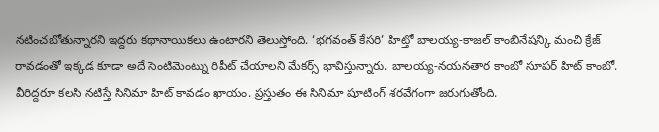నటించబోతున్నారని ఇద్దరు కథానాయికలు ఉంటారని తెలుస్తోంది. ‘భగవంత్ కేసరి’ హిట్తో బాలయ్య-కాజల్ కాంబినేషన్కి మంచి క్రేజ్ రావడంతో ఇక్కడ కూడా అదే సెంటిమెంట్ను రిపీట్ చేయాలని మేకర్స్ భావిస్తున్నారు. బాలయ్య-నయనతార కాంబో సూపర్ హిట్ కాంబో. వీరిద్దరూ కలసి నటిస్తే సినిమా హిట్ కావడం ఖాయం. ప్రస్తుతం ఈ సినిమా షూటింగ్ శరవేగంగా జరుగుతోంది.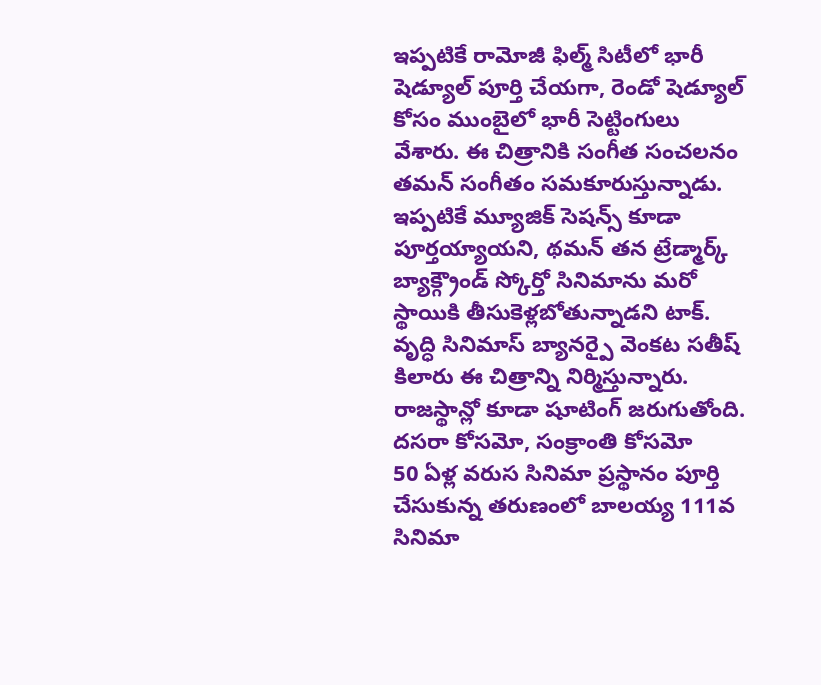ఇప్పటికే రామోజీ ఫిల్మ్ సిటీలో భారీ షెడ్యూల్ పూర్తి చేయగా, రెండో షెడ్యూల్ కోసం ముంబైలో భారీ సెట్టింగులు వేశారు. ఈ చిత్రానికి సంగీత సంచలనం తమన్ సంగీతం సమకూరుస్తున్నాడు. ఇప్పటికే మ్యూజిక్ సెషన్స్ కూడా పూర్తయ్యాయని, థమన్ తన ట్రేడ్మార్క్ బ్యాక్గ్రౌండ్ స్కోర్తో సినిమాను మరో స్థాయికి తీసుకెళ్లబోతున్నాడని టాక్. వృద్ధి సినిమాస్ బ్యానర్పై వెంకట సతీష్ కిలారు ఈ చిత్రాన్ని నిర్మిస్తున్నారు. రాజస్థాన్లో కూడా షూటింగ్ జరుగుతోంది.
దసరా కోసమో, సంక్రాంతి కోసమో
50 ఏళ్ల వరుస సినిమా ప్రస్థానం పూర్తి చేసుకున్న తరుణంలో బాలయ్య 111వ సినిమా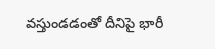వస్తుండడంతో దీనిపై భారీ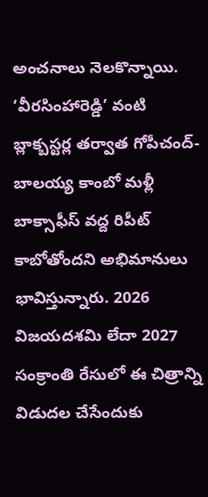అంచనాలు నెలకొన్నాయి. ‘వీరసింహారెడ్డి’ వంటి బ్లాక్బస్టర్ల తర్వాత గోపీచంద్-బాలయ్య కాంబో మళ్లీ బాక్సాఫీస్ వద్ద రిపీట్ కాబోతోందని అభిమానులు భావిస్తున్నారు. 2026 విజయదశమి లేదా 2027 సంక్రాంతి రేసులో ఈ చిత్రాన్ని విడుదల చేసేందుకు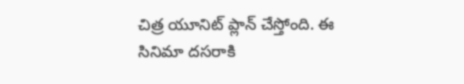చిత్ర యూనిట్ ప్లాన్ చేస్తోంది. ఈ సినిమా దసరాకి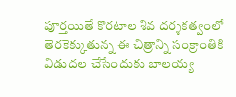పూర్తయితే కొరటాల శివ దర్శకత్వంలో తెరకెక్కుతున్న ఈ చిత్రాన్ని సంక్రాంతికి విడుదల చేసేందుకు బాలయ్య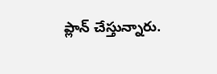ప్లాన్ చేస్తున్నారు.